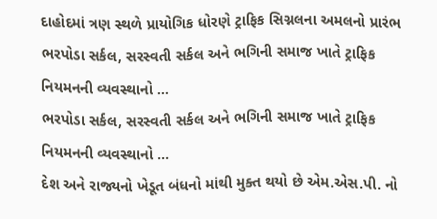દાહોદમાં ત્રણ સ્થળે પ્રાયોગિક ધોરણે ટ્રાફિક સિગ્નલના અમલનો પ્રારંભ
ભરપોડા સર્કલ, સરસ્વતી સર્કલ અને ભગિની સમાજ ખાતે ટ્રાફિક નિયમનની વ્યવસ્થાનો ...
ભરપોડા સર્કલ, સરસ્વતી સર્કલ અને ભગિની સમાજ ખાતે ટ્રાફિક નિયમનની વ્યવસ્થાનો ...
દેશ અને રાજ્યનો ખેડૂત બંધનો માંથી મુક્ત થયો છે એમ.એસ.પી. નો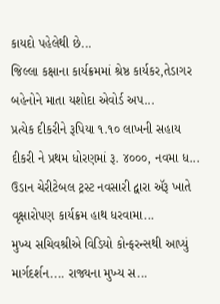કાયદો પહેલેથી છે...
જિલ્લા કક્ષાના કાર્યક્રમમાં શ્રેષ્ઠ કાર્યકર,તેડાગર બહેનોને માતા યશોદા એવોર્ડ અપ...
પ્રત્યેક દીકરીને રૂપિયા ૧.૧૦ લાખની સહાય દીકરી ને પ્રથમ ધોરણમાં રૂ. ૪૦૦૦, નવમા ધ...
ઉડાન ચેરીટેબલ ટ્રસ્ટ નવસારી દ્વારા ઍરૂ ખાતે વૃક્ષારોપણ કાર્યક્રમ હાથ ધરવામા...
મુખ્ય સચિવશ્રીએ વિડિયો કોન્ફરન્સથી આપ્યું માર્ગદર્શન.... રાજ્યના મુખ્ય સ...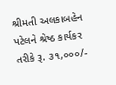શ્રીમતી અલકાબહેન પટેલને શ્રેષ્ઠ કાર્યકર તરીકે રૂ. ૩૧,૦૦૦/-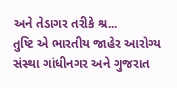અને તેડાગર તરીકે શ્ર...
તુષ્ટિ એ ભારતીય જાહેર આરોગ્ય સંસ્થા ગાંધીનગર અને ગુજરાત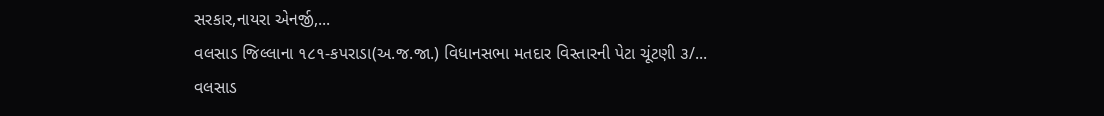સરકાર,નાયરા એનર્જી,...
વલસાડ જિલ્લાના ૧૮૧-કપરાડા(અ.જ.જા.) વિધાનસભા મતદાર વિસ્તારની પેટા ચૂંટણી ૩/...
વલસાડ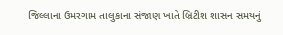જિલ્લાના ઉમરગામ તાલુકાના સંજાણ ખાતે બ્રિટીશ શાસન સમયનું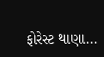ફોરેસ્ટ થાણા...